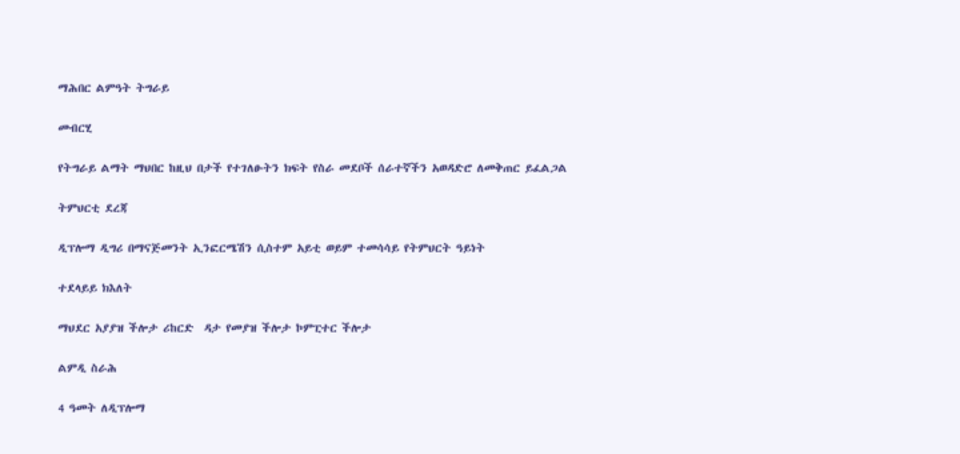ማሕበር ልምዓት ትግራይ

መብርሂ

የትግራይ ልማት ማህበር ከዚህ በታች የተገለፁትን ክፍት የስራ መደቦች ሰራተኛችን አወዳድሮ ለመቅጠር ይፈልጋል

ትምህርቲ ደረጃ

ዲፕሎማ ዲግሪ በማናጅመንት ኢንፎርሜሽን ሲስተም አይቲ ወይም ተመሳሳይ የትምህርት ዓይነት

ተደላይይ ክእለት

ማህደር አያያዝ ችሎታ ሪከርድ  ዳታ የመያዝ ችሎታ ኮምፒተር ችሎታ

ልምዲ ስራሕ

4 ዓመት ለዲፕሎማ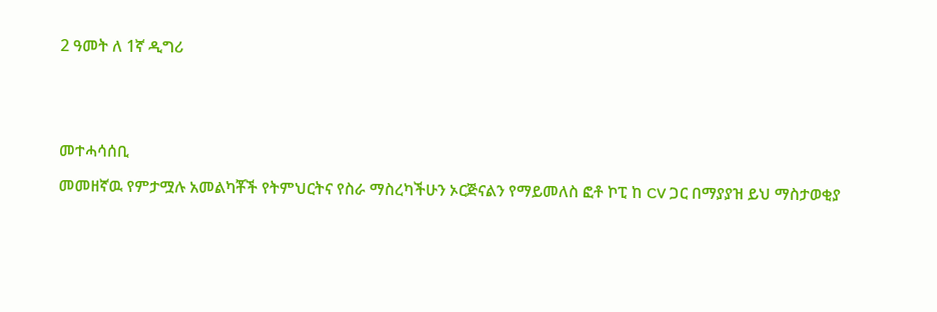2 ዓመት ለ 1ኛ ዲግሪ





መተሓሳሰቢ

መመዘኛዉ የምታሟሉ አመልካቾች የትምህርትና የስራ ማስረካችሁን ኦርጅናልን የማይመለስ ፎቶ ኮፒ ከ CV ጋር በማያያዝ ይህ ማስታወቂያ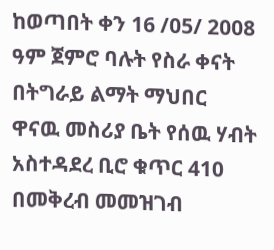ከወጣበት ቀን 16 /05/ 2008 ዓም ጀምሮ ባሉት የስራ ቀናት በትግራይ ልማት ማህበር ዋናዉ መስሪያ ቤት የሰዉ ሃብት አስተዳደረ ቢሮ ቁጥር 410 በመቅረብ መመዝገብ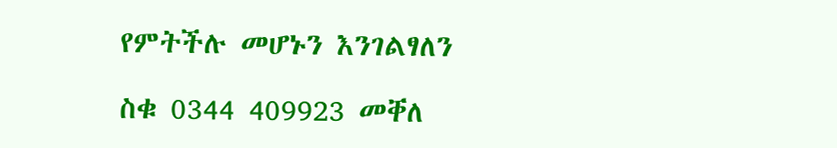የምትችሉ መሆኑን እንገልፃለን

ስቁ 0344 409923 መቐለ